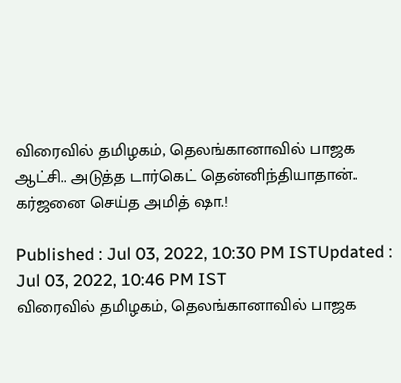விரைவில் தமிழகம், தெலங்கானாவில் பாஜக ஆட்சி.. அடுத்த டார்கெட் தென்னிந்தியாதான்.. கர்ஜனை செய்த அமித் ஷா.!

Published : Jul 03, 2022, 10:30 PM ISTUpdated : Jul 03, 2022, 10:46 PM IST
விரைவில் தமிழகம், தெலங்கானாவில் பாஜக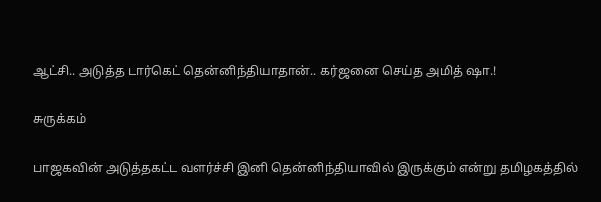ஆட்சி.. அடுத்த டார்கெட் தென்னிந்தியாதான்.. கர்ஜனை செய்த அமித் ஷா.!

சுருக்கம்

பாஜகவின் அடுத்தகட்ட வளர்ச்சி இனி தென்னிந்தியாவில் இருக்கும் என்று தமிழகத்தில்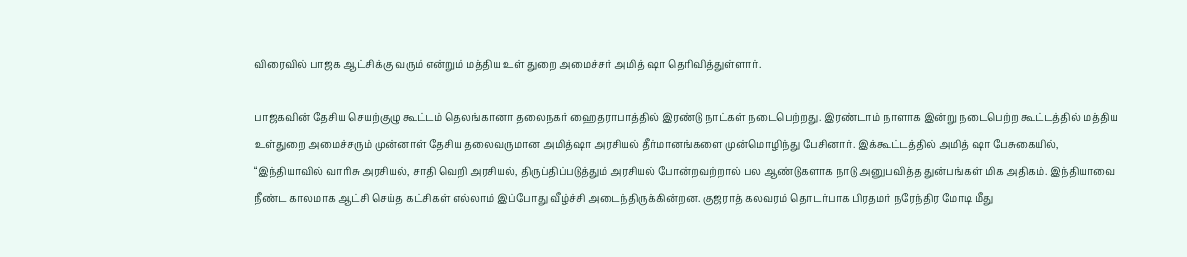விரைவில் பாஜக ஆட்சிக்கு வரும் என்றும் மத்திய உள் துறை அமைச்சர் அமித் ஷா தெரிவித்துள்ளார்.

பாஜகவின் தேசிய செயற்குழு கூட்டம் தெலங்கானா தலைநகர் ஹைதராபாத்தில் இரண்டு நாட்கள் நடைபெற்றது. இரண்டாம் நாளாக இன்று நடைபெற்ற கூட்டத்தில் மத்திய உள்துறை அமைச்சரும் முன்னாள் தேசிய தலைவருமான அமித்ஷா அரசியல் தீர்மானங்களை முன்மொழிந்து பேசினார். இக்கூட்டத்தில் அமித் ஷா பேசுகையில், “இந்தியாவில் வாரிசு அரசியல், சாதி வெறி அரசியல், திருப்திப்படுத்தும் அரசியல் போன்றவற்றால் பல ஆண்டுகளாக நாடு அனுபவித்த துன்பங்கள் மிக அதிகம். இந்தியாவை நீண்ட காலமாக ஆட்சி செய்த கட்சிகள் எல்லாம் இப்போது வீழ்ச்சி அடைந்திருக்கின்றன. குஜராத் கலவரம் தொடர்பாக பிரதமர் நரேந்திர மோடி மீது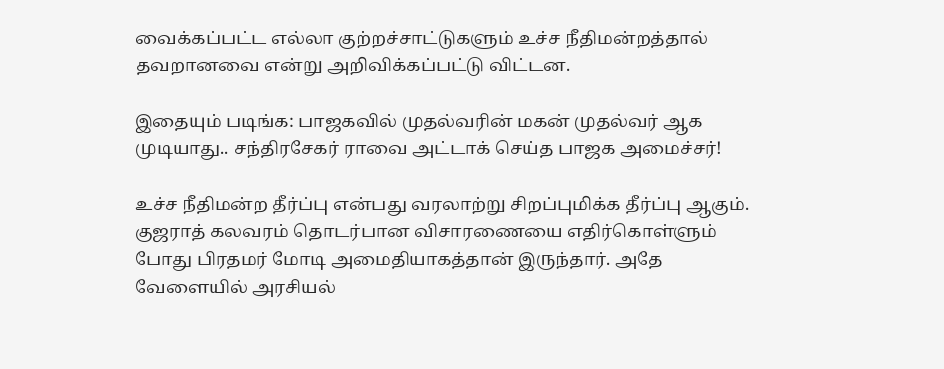வைக்கப்பட்ட எல்லா குற்றச்சாட்டுகளும் உச்ச நீதிமன்றத்தால் தவறானவை என்று அறிவிக்கப்பட்டு விட்டன.

இதையும் படிங்க: பாஜகவில் முதல்வரின் மகன் முதல்வர் ஆக முடியாது.. சந்திரசேகர் ராவை அட்டாக் செய்த பாஜக அமைச்சர்!

உச்ச நீதிமன்ற தீர்ப்பு என்பது வரலாற்று சிறப்புமிக்க தீர்ப்பு ஆகும். குஜராத் கலவரம் தொடர்பான விசாரணையை எதிர்கொள்ளும் போது பிரதமர் மோடி அமைதியாகத்தான் இருந்தார். அதே வேளையில் அரசியல்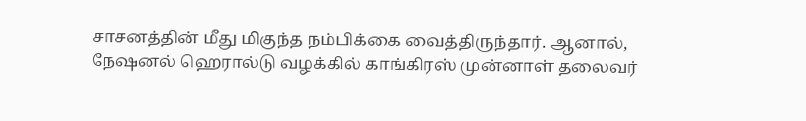சாசனத்தின் மீது மிகுந்த நம்பிக்கை வைத்திருந்தார். ஆனால், நேஷனல் ஹெரால்டு வழக்கில் காங்கிரஸ் முன்னாள் தலைவர்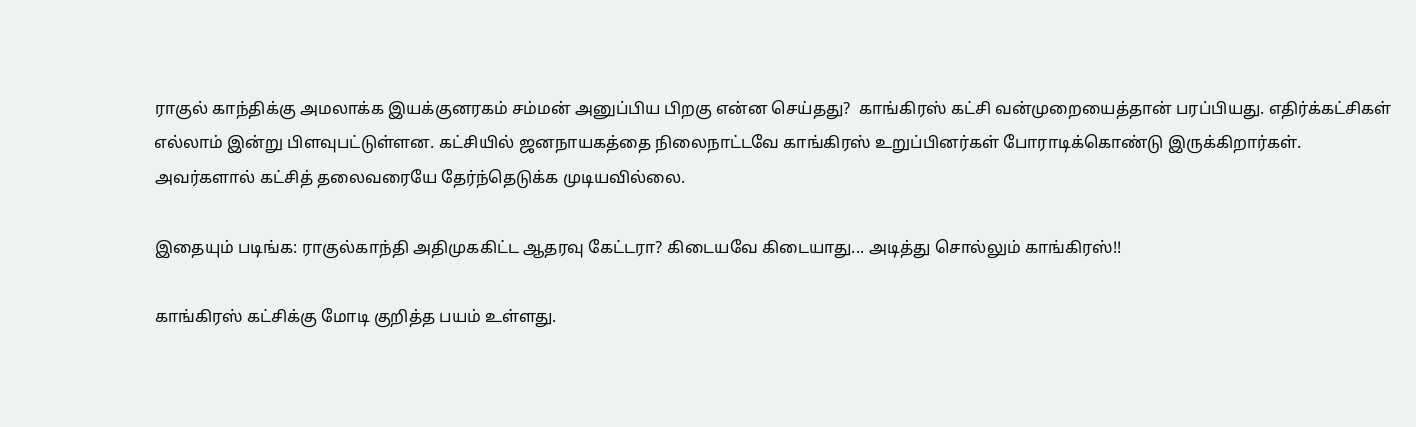ராகுல் காந்திக்கு அமலாக்க இயக்குனரகம் சம்மன் அனுப்பிய பிறகு என்ன செய்தது?  காங்கிரஸ் கட்சி வன்முறையைத்தான் பரப்பியது. எதிர்க்கட்சிகள் எல்லாம் இன்று பிளவுபட்டுள்ளன. கட்சியில் ஜனநாயகத்தை நிலைநாட்டவே காங்கிரஸ் உறுப்பினர்கள் போராடிக்கொண்டு இருக்கிறார்கள். அவர்களால் கட்சித் தலைவரையே தேர்ந்தெடுக்க முடியவில்லை.

இதையும் படிங்க: ராகுல்காந்தி அதிமுககிட்ட ஆதரவு கேட்டரா? கிடையவே கிடையாது... அடித்து சொல்லும் காங்கிரஸ்!!

காங்கிரஸ் கட்சிக்கு மோடி குறித்த பயம் உள்ளது.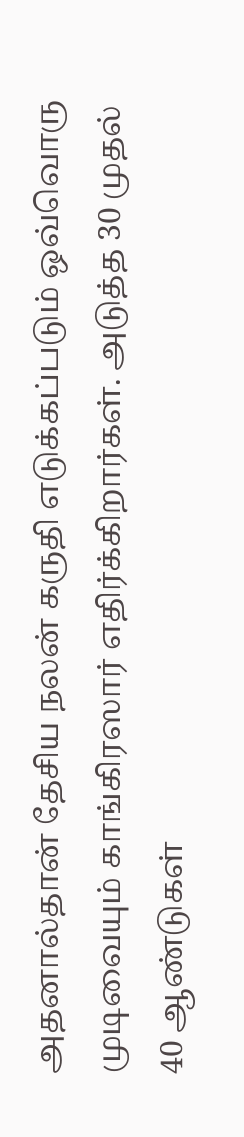அதனால்தான் தேசிய நலன் கருதி எடுக்கப்படும் ஒவ்வொரு முடிவையும் காங்கிரஸார் எதிர்க்கிறார்கள். அடுத்த 30 முதல் 40 ஆண்டுகள்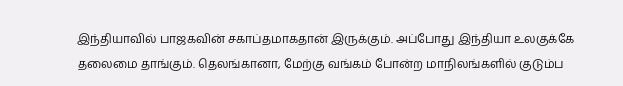இந்தியாவில் பாஜகவின் சகாப்தமாகதான் இருக்கும். அப்போது இந்தியா உலகுக்கே தலைமை தாங்கும். தெலங்கானா, மேற்கு வங்கம் போன்ற மாநிலங்களில் குடும்ப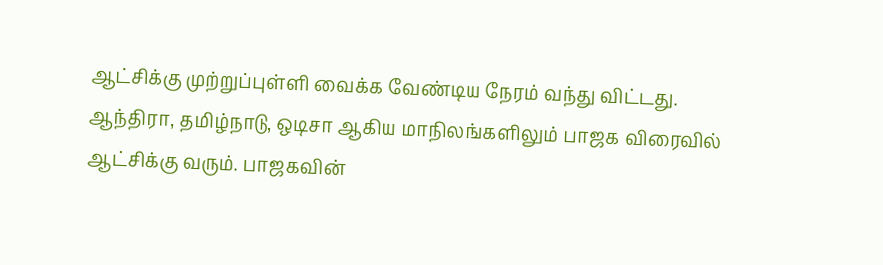ஆட்சிக்கு முற்றுப்புள்ளி வைக்க வேண்டிய நேரம் வந்து விட்டது. ஆந்திரா, தமிழ்நாடு, ஒடிசா ஆகிய மாநிலங்களிலும் பாஜக விரைவில் ஆட்சிக்கு வரும். பாஜகவின்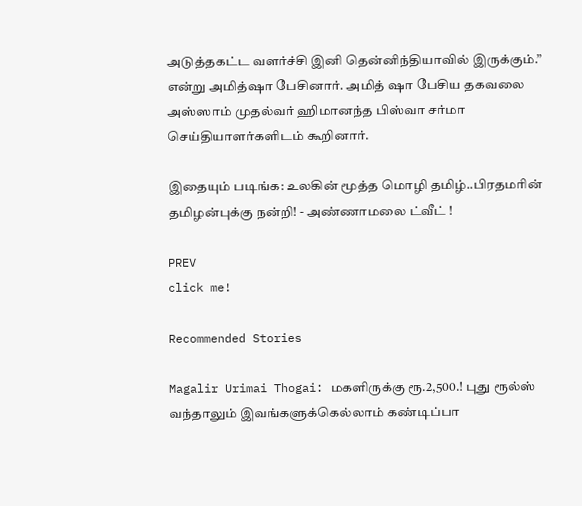அடுத்தகட்ட வளர்ச்சி இனி தென்னிந்தியாவில் இருக்கும்.” என்று அமித்ஷா பேசினார். அமித் ஷா பேசிய தகவலை அஸ்ஸாம் முதல்வர் ஹிமானந்த பிஸ்வா சர்மா செய்தியாளர்களிடம் கூறினார்.

இதையும் படிங்க: உலகின் மூத்த மொழி தமிழ்..பிரதமரின் தமிழன்புக்கு நன்றி! - அண்ணாமலை ட்வீட் !

PREV
click me!

Recommended Stories

Magalir Urimai Thogai: மகளிருக்கு ரூ.2,500.! புது ரூல்ஸ் வந்தாலும் இவங்களுக்கெல்லாம் கண்டிப்பா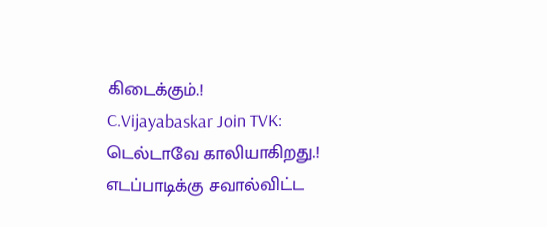கிடைக்கும்.!
C.Vijayabaskar Join TVK: டெல்டாவே காலியாகிறது.! எடப்பாடிக்கு சவால்விட்ட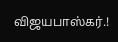விஜயபாஸ்கர்.!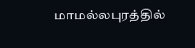மாமல்லபுரத்தில்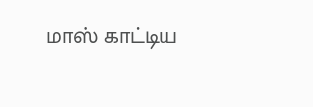மாஸ் காட்டிய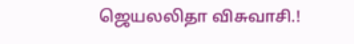ஜெயலலிதா விசுவாசி.!